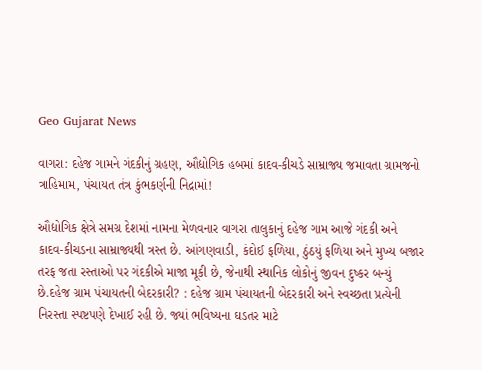Geo Gujarat News

વાગરા: દહેજ ગામને ગંદકીનું ગ્રહણ, ઔદ્યોગિક હબમાં કાદવ-કીચડે સામ્રાજ્ય જમાવતા ગ્રામજનો ત્રાહિમામ, પંચાયત તંત્ર કુંભકર્ણની નિદ્રામાં!

ઔદ્યોગિક ક્ષેત્રે સમગ્ર દેશમાં નામના મેળવનાર વાગરા તાલુકાનું દહેજ ગામ આજે ગંદકી અને કાદવ-કીચડના સામ્રાજ્યથી ત્રસ્ત છે. આંગણવાડી, કંદોઈ ફળિયા, ઠુંઠયું ફળિયા અને મુખ્ય બજાર તરફ જતા રસ્તાઓ પર ગંદકીએ માજા મૂકી છે, જેનાથી સ્થાનિક લોકોનું જીવન દુષ્કર બન્યું છે.દહેજ ગ્રામ પંચાયતની બેદરકારી? : દહેજ ગ્રામ પંચાયતની બેદરકારી અને સ્વચ્છતા પ્રત્યેની નિરસ્તા સ્પષ્ટપણે દેખાઈ રહી છે. જ્યાં ભવિષ્યના ઘડતર માટે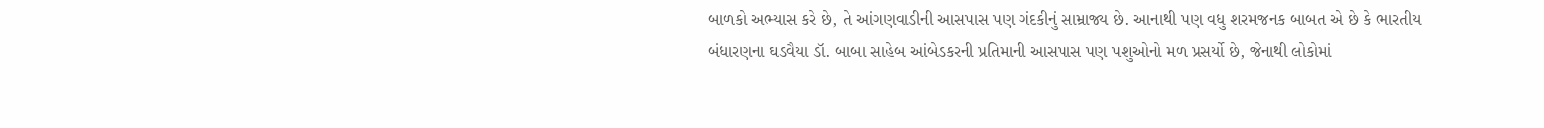બાળકો અભ્યાસ કરે છે, તે આંગણવાડીની આસપાસ પણ ગંદકીનું સામ્રાજ્ય છે. આનાથી પણ વધુ શરમજનક બાબત એ છે કે ભારતીય બંધારણના ઘડવૈયા ડૉ. બાબા સાહેબ આંબેડકરની પ્રતિમાની આસપાસ પણ પશુઓનો મળ પ્રસર્યો છે, જેનાથી લોકોમાં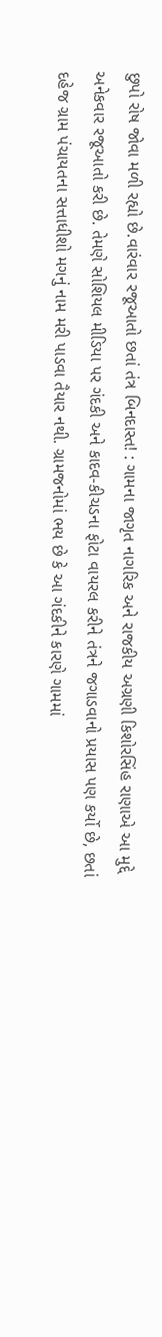છુપો રોષ જોવા મળી રહ્યો છે.વારંવાર રજૂઆતો છતાં તંત્ર બિનદાસ્ત! : ગામના જાગૃત નાગરિક અને રાજકીય અગ્રણી કિશોરસિંહ રાણાએ આ મુદ્દે અનેકવાર રજૂઆતો કરી છે. તેમણે સોશિયલ મીડિયા પર ગંદકી અને કાદવ-કીચડના ફોટા વાયરલ કરીને તંત્રને જગાડવાનો પ્રયાસ પણ કર્યો છે, છતાં દહેજ ગ્રામ પંચાયતના સત્તાધીશો મગનું નામ મરી પાડવા તૈયાર નથી. ગ્રામજનોમાં ભય છે કે આ ગંદકીને કારણે ગામમાં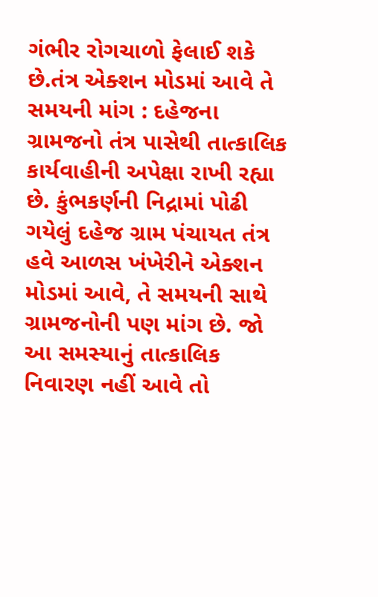ગંભીર રોગચાળો ફેલાઈ શકે છે.તંત્ર એક્શન મોડમાં આવે તે સમયની માંગ : દહેજના ગ્રામજનો તંત્ર પાસેથી તાત્કાલિક કાર્યવાહીની અપેક્ષા રાખી રહ્યા છે. કુંભકર્ણની નિદ્રામાં પોઢી ગયેલું દહેજ ગ્રામ પંચાયત તંત્ર હવે આળસ ખંખેરીને એક્શન મોડમાં આવે, તે સમયની સાથે ગ્રામજનોની પણ માંગ છે. જો આ સમસ્યાનું તાત્કાલિક નિવારણ નહીં આવે તો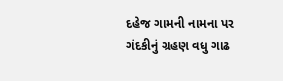દહેજ ગામની નામના પર ગંદકીનું ગ્રહણ વધુ ગાઢ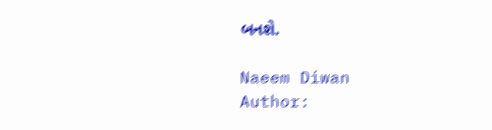બનશે.

Naeem Diwan
Author: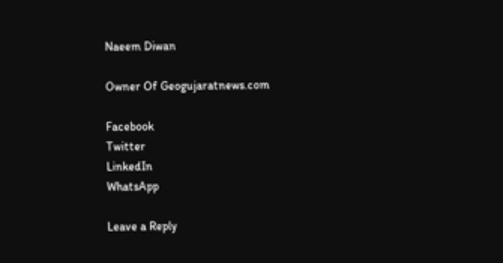Naeem Diwan

Owner Of Geogujaratnews.com

Facebook
Twitter
LinkedIn
WhatsApp

Leave a Reply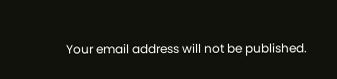Your email address will not be published.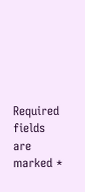Required fields are marked *